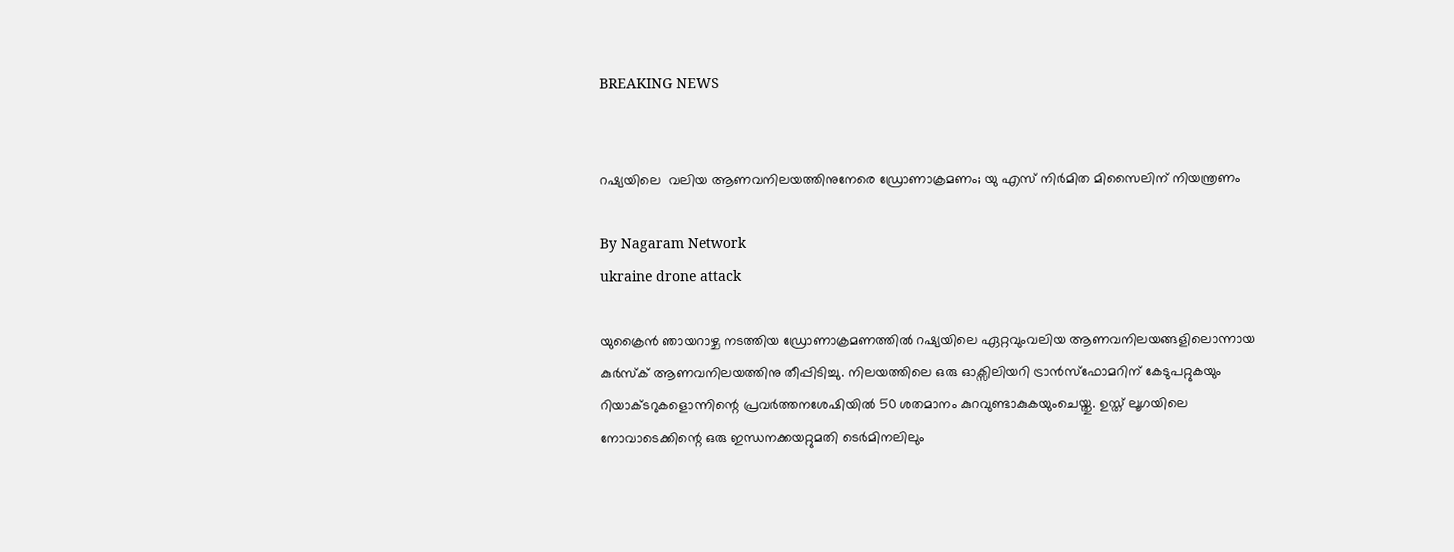BREAKING NEWS


റഷ്യയിലെ  വലിയ ആണവനിലയത്തിനുനേരെ ഡ്രോണാക്രമണം; യു എസ് നിർമിത മിസൈലിന് നിയന്ത്രണം

By Nagaram Network
ukraine drone attack

യുക്രൈൻ ഞായറാഴ്ച നടത്തിയ ഡ്രോണാക്രമണത്തിൽ റഷ്യയിലെ ഏറ്റവുംവലിയ ആണവനിലയങ്ങളിലൊന്നായ കുർസ്ക് ആണവനിലയത്തിനു തീപ്പിടിച്ചു. നിലയത്തിലെ ഒരു ഓക്സിലിയറി ട്രാൻസ്ഫോമറിന് കേടുപറ്റുകയും റിയാക്ടറുകളൊന്നിന്റെ പ്രവർത്തനശേഷിയിൽ 50 ശതമാനം കുറവുണ്ടാകുകയുംചെയ്തു. ഉസ്ത് ലൂഗയിലെ നോവാടെക്കിന്റെ ഒരു ഇന്ധനക്കയറ്റുമതി ടെർമിനലിലും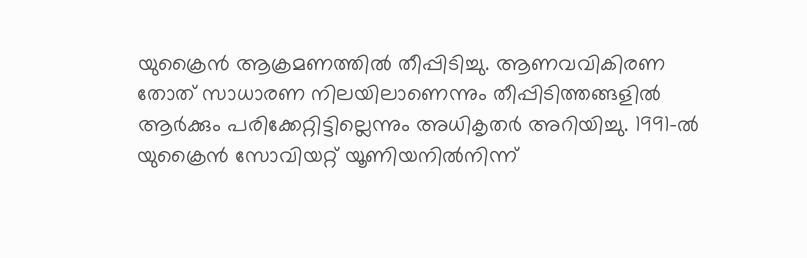യുക്രൈൻ ആക്രമണത്തിൽ തീപ്പിടിച്ചു. ആണവവികിരണ തോത് സാധാരണ നിലയിലാണെന്നും തീപ്പിടിത്തങ്ങളിൽ ആർക്കും പരിക്കേറ്റിട്ടില്ലെന്നും അധികൃതർ അറിയിച്ചു. 1991-ൽ യുക്രൈൻ സോവിയറ്റ് യൂണിയനിൽനിന്ന്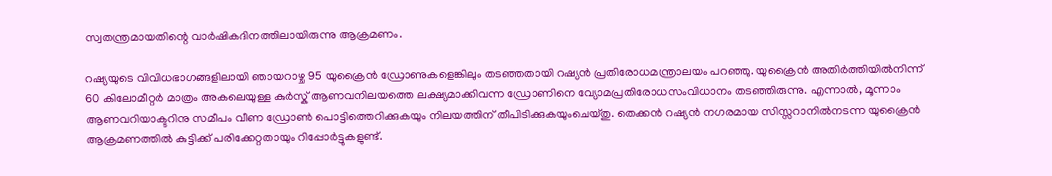സ്വതന്ത്രമായതിന്റെ വാർഷികദിനത്തിലായിരുന്നു ആക്രമണം.

റഷ്യയുടെ വിവിധഭാഗങ്ങളിലായി ഞായറാഴ്ച 95 യുക്രൈൻ ഡ്രോണുകളെങ്കിലും തടഞ്ഞതായി റഷ്യൻ പ്രതിരോധമന്ത്രാലയം പറഞ്ഞു. യുക്രൈൻ അതിർത്തിയിൽനിന്ന് 60 കിലോമീറ്റർ മാത്രം അകലെയുള്ള കുർസ്ക് ആണവനിലയത്തെ ലക്ഷ്യമാക്കിവന്ന ഡ്രോണിനെ വ്യോമപ്രതിരോധസംവിധാനം തടഞ്ഞിരുന്നു. എന്നാൽ, മൂന്നാം ആണവറിയാക്ടറിനു സമീപം വീണ ഡ്രോൺ പൊട്ടിത്തെറിക്കുകയും നിലയത്തിന് തീപിടിക്കുകയുംചെയ്തു. തെക്കൻ റഷ്യൻ നഗരമായ സിസ്സറാനിൽനടന്ന യുക്രൈൻ ആക്രമണത്തിൽ കുട്ടിക്ക് പരിക്കേറ്റതായും റിപ്പോർട്ടുകളുണ്ട്.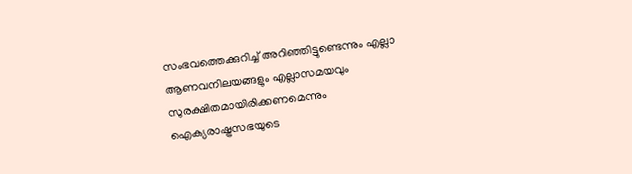സംഭവത്തെക്കുറിച്ച് അറിഞ്ഞിട്ടുണ്ടെന്നും എല്ലാ ആണവനിലയങ്ങളും എല്ലാസമയവും സുരക്ഷിതമായിരിക്കണമെന്നും ഐക്യരാഷ്ട്രസഭയുടെ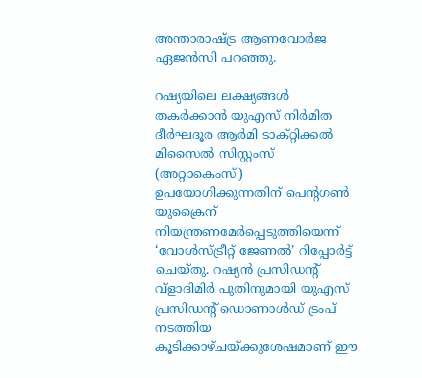അന്താരാഷ്ട്ര ആണവോർജ ഏജൻസി പറഞ്ഞു.

റഷ്യയിലെ ലക്ഷ്യങ്ങൾ തകർക്കാൻ യുഎസ് നിർമിത ദീർഘദൂര ആർമി ടാക്റ്റിക്കൽ മിസൈൽ സിസ്റ്റംസ് (അറ്റാകെംസ്) ഉപയോഗിക്കുന്നതിന് പെന്റഗൺ യുക്രൈന് നിയന്ത്രണമേർപ്പെടുത്തിയെന്ന് ‘വോൾസ്ട്രീറ്റ് ജേണൽ’ റിപ്പോർട്ട് ചെയ്തു. റഷ്യൻ പ്രസിഡന്റ് വ്ളാദിമിർ പുതിനുമായി യുഎസ് പ്രസിഡന്റ് ഡൊണാൾഡ് ട്രംപ് നടത്തിയ കൂടിക്കാഴ്ചയ്ക്കുശേഷമാണ് ഈ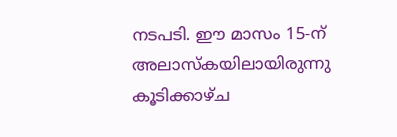നടപടി. ഈ മാസം 15-ന് അലാസ്കയിലായിരുന്നു കൂടിക്കാഴ്ച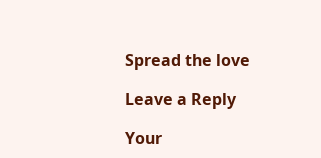Spread the love

Leave a Reply

Your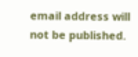email address will not be published.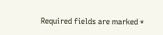Required fields are marked *